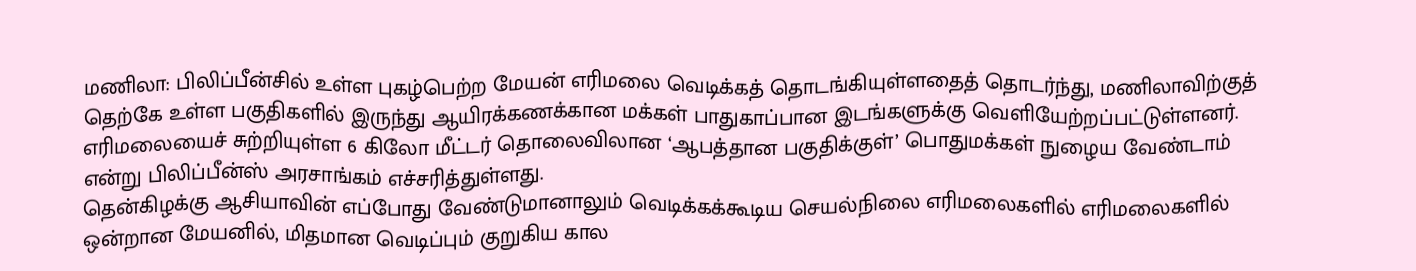மணிலா: பிலிப்பீன்சில் உள்ள புகழ்பெற்ற மேயன் எரிமலை வெடிக்கத் தொடங்கியுள்ளதைத் தொடர்ந்து, மணிலாவிற்குத் தெற்கே உள்ள பகுதிகளில் இருந்து ஆயிரக்கணக்கான மக்கள் பாதுகாப்பான இடங்களுக்கு வெளியேற்றப்பட்டுள்ளனர்.
எரிமலையைச் சுற்றியுள்ள 6 கிலோ மீட்டர் தொலைவிலான ‘ஆபத்தான பகுதிக்குள்’ பொதுமக்கள் நுழைய வேண்டாம் என்று பிலிப்பீன்ஸ் அரசாங்கம் எச்சரித்துள்ளது.
தென்கிழக்கு ஆசியாவின் எப்போது வேண்டுமானாலும் வெடிக்கக்கூடிய செயல்நிலை எரிமலைகளில் எரிமலைகளில் ஒன்றான மேயனில், மிதமான வெடிப்பும் குறுகிய கால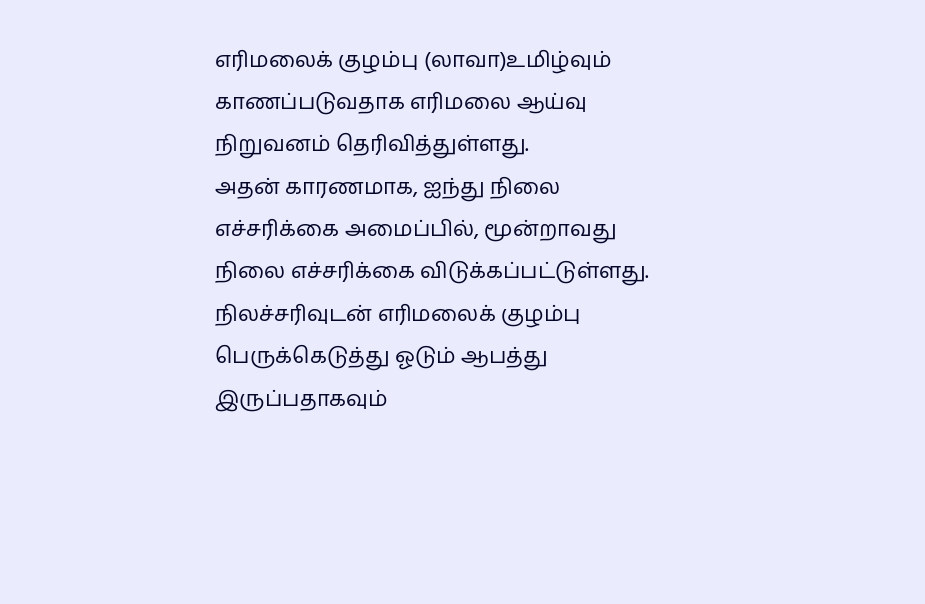எரிமலைக் குழம்பு (லாவா)உமிழ்வும் காணப்படுவதாக எரிமலை ஆய்வு நிறுவனம் தெரிவித்துள்ளது.
அதன் காரணமாக, ஐந்து நிலை எச்சரிக்கை அமைப்பில், மூன்றாவது நிலை எச்சரிக்கை விடுக்கப்பட்டுள்ளது. நிலச்சரிவுடன் எரிமலைக் குழம்பு பெருக்கெடுத்து ஓடும் ஆபத்து இருப்பதாகவும்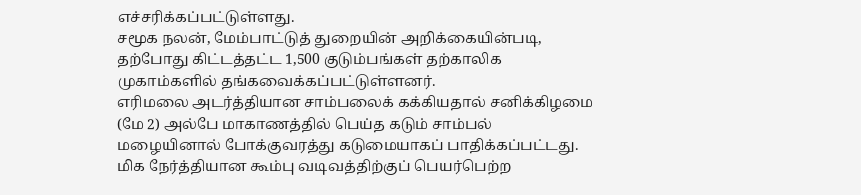எச்சரிக்கப்பட்டுள்ளது.
சமூக நலன், மேம்பாட்டுத் துறையின் அறிக்கையின்படி, தற்போது கிட்டத்தட்ட 1,500 குடும்பங்கள் தற்காலிக முகாம்களில் தங்கவைக்கப்பட்டுள்ளனர்.
எரிமலை அடர்த்தியான சாம்பலைக் கக்கியதால் சனிக்கிழமை (மே 2) அல்பே மாகாணத்தில் பெய்த கடும் சாம்பல் மழையினால் போக்குவரத்து கடுமையாகப் பாதிக்கப்பட்டது.
மிக நேர்த்தியான கூம்பு வடிவத்திற்குப் பெயர்பெற்ற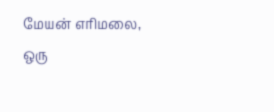மேயன் எரிமலை, ஒரு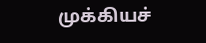முக்கியச்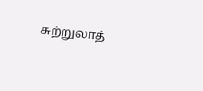சுற்றுலாத்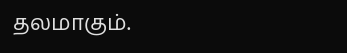தலமாகும்.